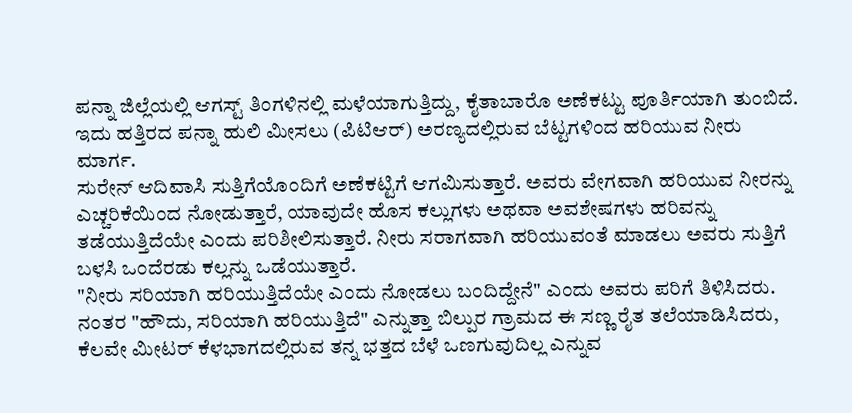ಪನ್ನಾ ಜಿಲ್ಲೆಯಲ್ಲಿ ಆಗಸ್ಟ್ ತಿಂಗಳಿನಲ್ಲಿ ಮಳೆಯಾಗುತ್ತಿದ್ದು, ಕೈತಾಬಾರೊ ಅಣೆಕಟ್ಟು ಪೂರ್ತಿಯಾಗಿ ತುಂಬಿದೆ. ಇದು ಹತ್ತಿರದ ಪನ್ನಾ ಹುಲಿ ಮೀಸಲು (ಪಿಟಿಆರ್) ಅರಣ್ಯದಲ್ಲಿರುವ ಬೆಟ್ಟಗಳಿಂದ ಹರಿಯುವ ನೀರು ಮಾರ್ಗ.
ಸುರೇನ್ ಆದಿವಾಸಿ ಸುತ್ತಿಗೆಯೊಂದಿಗೆ ಅಣೆಕಟ್ಟಿಗೆ ಆಗಮಿಸುತ್ತಾರೆ. ಅವರು ವೇಗವಾಗಿ ಹರಿಯುವ ನೀರನ್ನು ಎಚ್ಚರಿಕೆಯಿಂದ ನೋಡುತ್ತಾರೆ, ಯಾವುದೇ ಹೊಸ ಕಲ್ಲುಗಳು ಅಥವಾ ಅವಶೇಷಗಳು ಹರಿವನ್ನು ತಡೆಯುತ್ತಿದೆಯೇ ಎಂದು ಪರಿಶೀಲಿಸುತ್ತಾರೆ. ನೀರು ಸರಾಗವಾಗಿ ಹರಿಯುವಂತೆ ಮಾಡಲು ಅವರು ಸುತ್ತಿಗೆ ಬಳಸಿ ಒಂದೆರಡು ಕಲ್ಲನ್ನು ಒಡೆಯುತ್ತಾರೆ.
"ನೀರು ಸರಿಯಾಗಿ ಹರಿಯುತ್ತಿದೆಯೇ ಎಂದು ನೋಡಲು ಬಂದಿದ್ದೇನೆ" ಎಂದು ಅವರು ಪರಿಗೆ ತಿಳಿಸಿದರು. ನಂತರ "ಹೌದು, ಸರಿಯಾಗಿ ಹರಿಯುತ್ತಿದೆ" ಎನ್ನುತ್ತಾ ಬಿಲ್ಪುರ ಗ್ರಾಮದ ಈ ಸಣ್ಣ ರೈತ ತಲೆಯಾಡಿಸಿದರು, ಕೆಲವೇ ಮೀಟರ್ ಕೆಳಭಾಗದಲ್ಲಿರುವ ತನ್ನ ಭತ್ತದ ಬೆಳೆ ಒಣಗುವುದಿಲ್ಲ ಎನ್ನುವ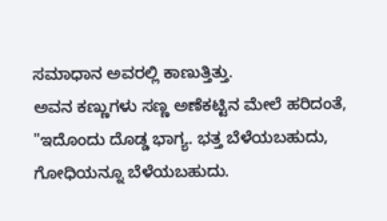ಸಮಾಧಾನ ಅವರಲ್ಲಿ ಕಾಣುತ್ತಿತ್ತು.
ಅವನ ಕಣ್ಣುಗಳು ಸಣ್ಣ ಅಣೆಕಟ್ಟಿನ ಮೇಲೆ ಹರಿದಂತೆ, "ಇದೊಂದು ದೊಡ್ಡ ಭಾಗ್ಯ. ಭತ್ತ ಬೆಳೆಯಬಹುದು, ಗೋಧಿಯನ್ನೂ ಬೆಳೆಯಬಹುದು.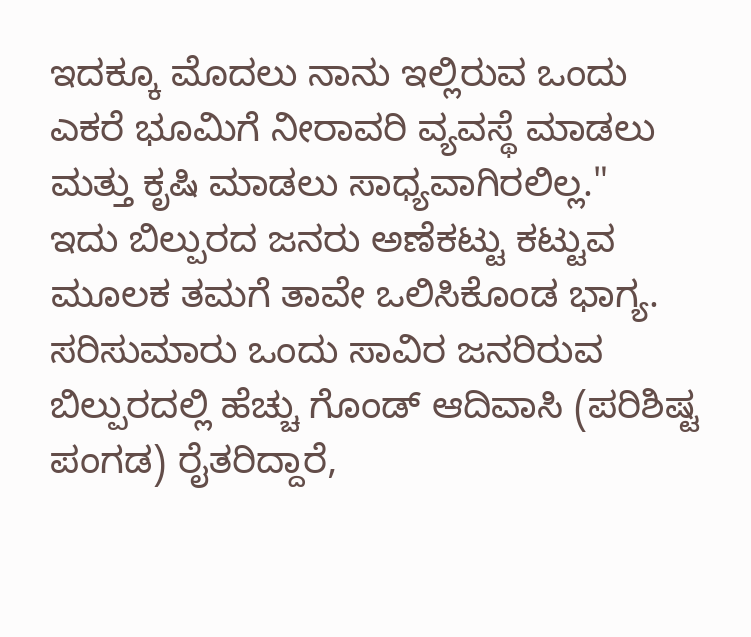ಇದಕ್ಕೂ ಮೊದಲು ನಾನು ಇಲ್ಲಿರುವ ಒಂದು ಎಕರೆ ಭೂಮಿಗೆ ನೀರಾವರಿ ವ್ಯವಸ್ಥೆ ಮಾಡಲು ಮತ್ತು ಕೃಷಿ ಮಾಡಲು ಸಾಧ್ಯವಾಗಿರಲಿಲ್ಲ."
ಇದು ಬಿಲ್ಪುರದ ಜನರು ಅಣೆಕಟ್ಟು ಕಟ್ಟುವ ಮೂಲಕ ತಮಗೆ ತಾವೇ ಒಲಿಸಿಕೊಂಡ ಭಾಗ್ಯ.
ಸರಿಸುಮಾರು ಒಂದು ಸಾವಿರ ಜನರಿರುವ ಬಿಲ್ಪುರದಲ್ಲಿ ಹೆಚ್ಚು ಗೊಂಡ್ ಆದಿವಾಸಿ (ಪರಿಶಿಷ್ಟ ಪಂಗಡ) ರೈತರಿದ್ದಾರೆ,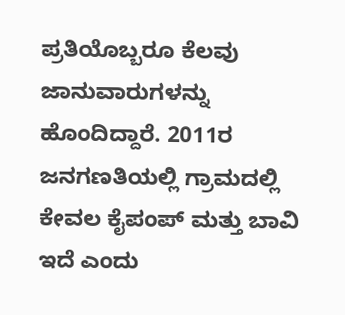ಪ್ರತಿಯೊಬ್ಬರೂ ಕೆಲವು ಜಾನುವಾರುಗಳನ್ನು ಹೊಂದಿದ್ದಾರೆ. 2011ರ ಜನಗಣತಿಯಲ್ಲಿ ಗ್ರಾಮದಲ್ಲಿ ಕೇವಲ ಕೈಪಂಪ್ ಮತ್ತು ಬಾವಿ ಇದೆ ಎಂದು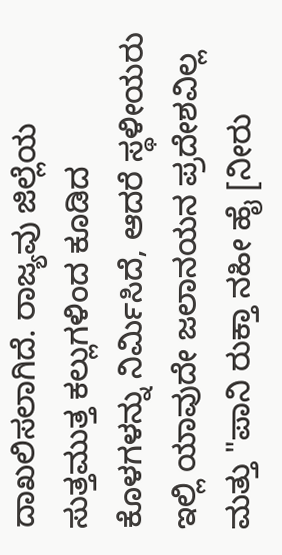ದಾಖಲಿಸಲಾಗಿದೆ. ರಾಜ್ಯವು ಜಿಲ್ಲೆಯ ಸುತ್ತಮುತ್ತ ಕಲ್ಲುಗಳಿಂದ ಕೂಡಿದ ಕೊಳಗಳನ್ನು ನಿರ್ಮಿಸಿದೆ, ಆದರೆ ಸ್ಥಳೀಯರು ಇಲ್ಲಿ ಯಾವುದೇ ಜಲಾನಯನ ಪ್ರದೇಶವಿಲ್ಲ ಮತ್ತು "ಪಾನಿ ರುಕ್ತಾ ನಹೀ ಹೈ [ನೀರು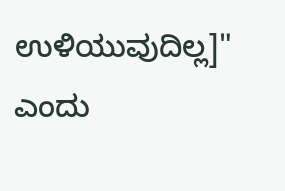ಉಳಿಯುವುದಿಲ್ಲ]" ಎಂದು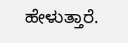ಹೇಳುತ್ತಾರೆ.